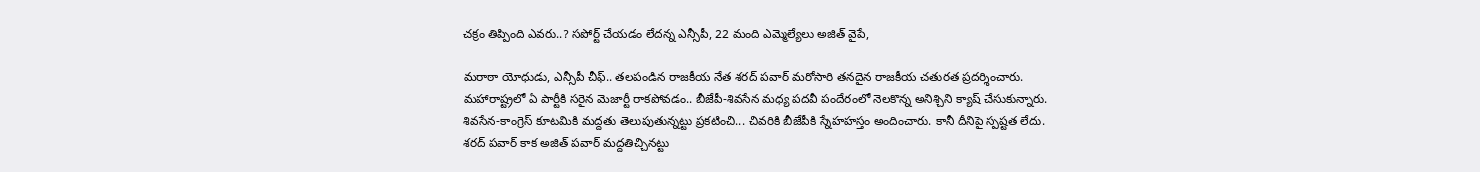చక్రం తిప్పింది ఎవరు..? సపోర్ట్ చేయడం లేదన్న ఎన్సీపీ, 22 మంది ఎమ్మెల్యేలు అజిత్ వైపే,

మరాఠా యోధుడు, ఎన్సీపీ చీఫ్.. తలపండిన రాజకీయ నేత శరద్ పవార్ మరోసారి తనదైన రాజకీయ చతురత ప్రదర్శించారు. మహారాష్ట్రలో ఏ పార్టీకి సరైన మెజార్టీ రాకపోవడం.. బీజేపీ-శివసేన మధ్య పదవీ పందేరంలో నెలకొన్న అనిశ్చిని క్యాష్ చేసుకున్నారు. శివసేన-కాంగ్రెస్ కూటమికి మద్దతు తెలుపుతున్నట్టు ప్రకటించి... చివరికి బీజేపీకి స్నేహహస్తం అందించారు. కానీ దీనిపై స్పష్టత లేదు. శరద్ పవార్ కాక అజిత్ పవార్ మద్దతిచ్చినట్టు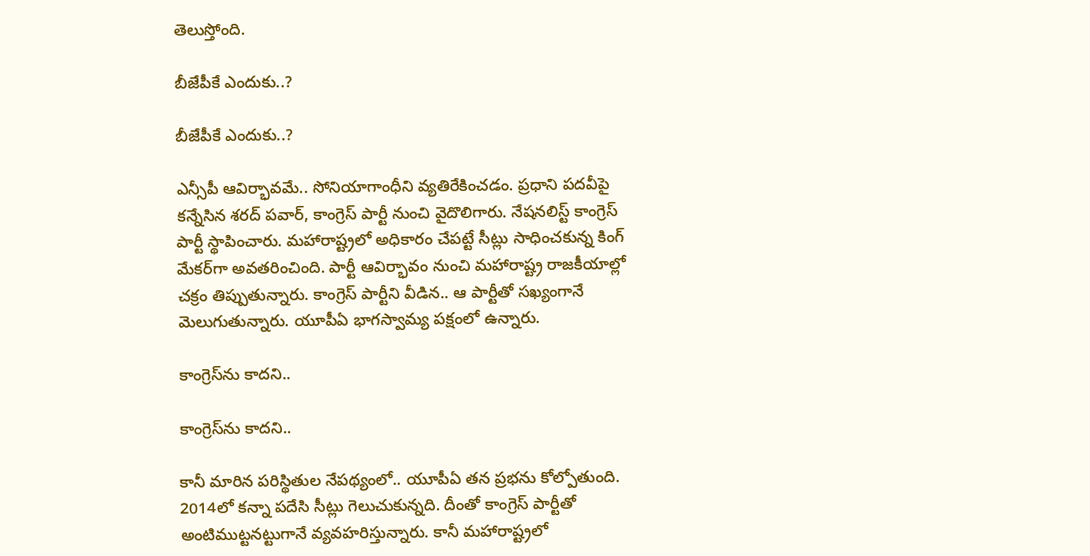తెలుస్తోంది.

బీజేపీకే ఎందుకు..?

బీజేపీకే ఎందుకు..?

ఎన్సీపీ ఆవిర్భావమే.. సోనియాగాంధీని వ్యతిరేకించడం. ప్రధాని పదవీపై కన్నేసిన శరద్ పవార్, కాంగ్రెస్ పార్టీ నుంచి వైదొలిగారు. నేషనలిస్ట్ కాంగ్రెస్ పార్టీ స్థాపించారు. మహారాష్ట్రలో అధికారం చేపట్టే సీట్లు సాధించకున్న కింగ్ మేకర్‌గా అవతరించింది. పార్టీ ఆవిర్భావం నుంచి మహారాష్ట్ర రాజకీయాల్లో చక్రం తిప్పుతున్నారు. కాంగ్రెస్ పార్టీని వీడిన.. ఆ పార్టీతో సఖ్యంగానే మెలుగుతున్నారు. యూపీఏ భాగస్వామ్య పక్షంలో ఉన్నారు.

కాంగ్రెస్‌ను కాదని..

కాంగ్రెస్‌ను కాదని..

కానీ మారిన పరిస్థితుల నేపథ్యంలో.. యూపీఏ తన ప్రభను కోల్పోతుంది. 2014లో కన్నా పదేసి సీట్లు గెలుచుకున్నది. దీంతో కాంగ్రెస్ పార్టీతో అంటిముట్టనట్టుగానే వ్యవహరిస్తున్నారు. కానీ మహారాష్ట్రలో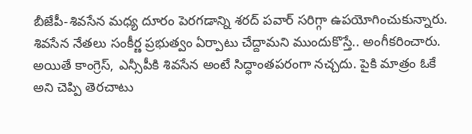బీజేపీ-శివసేన మధ్య దూరం పెరగడాన్ని శరద్ పవార్ సరిగ్గా ఉపయోగించుకున్నారు. శివసేన నేతలు సంకీర్ణ ప్రభుత్వం ఏర్పాటు చేద్దామని ముందుకొస్తే.. అంగీకరించారు. అయితే కాంగ్రెస్, ఎన్సీపీకి శివసేన అంటే సిద్ధాంతపరంగా నచ్చదు. పైకి మాత్రం ఓకే అని చెప్పి తెరచాటు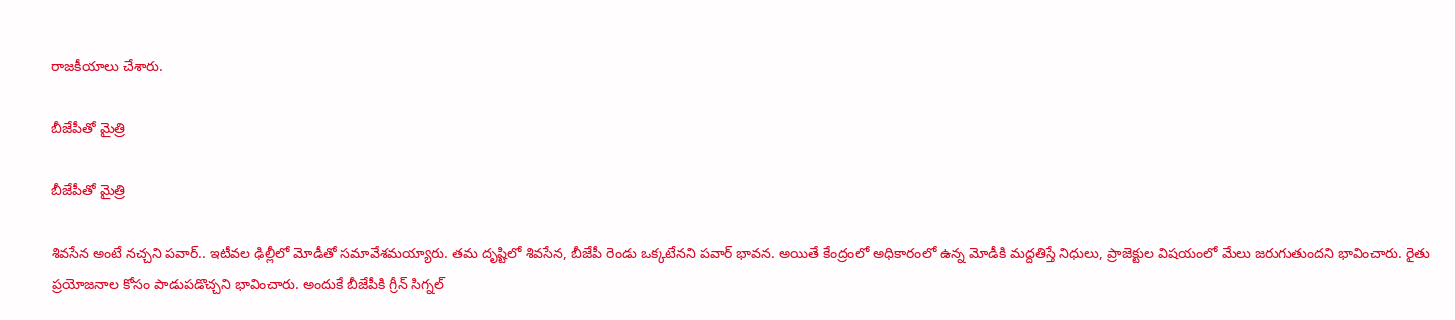రాజకీయాలు చేశారు.

బీజేపీతో మైత్రి

బీజేపీతో మైత్రి

శివసేన అంటే నచ్చని పవార్.. ఇటీవల ఢిల్లీలో మోడీతో సమావేశమయ్యారు. తమ దృష్టిలో శివసేన, బీజేపీ రెండు ఒక్కటేనని పవార్ భావన. అయితే కేంద్రంలో అధికారంలో ఉన్న మోడీకి మద్దతిస్తే నిధులు, ప్రాజెక్టుల విషయంలో మేలు జరుగుతుందని భావించారు. రైతు ప్రయోజనాల కోసం పాడుపడొచ్చని భావించారు. అందుకే బీజేపీకి గ్రీన్ సిగ్నల్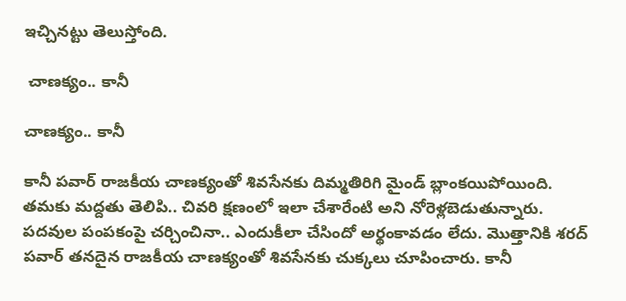ఇచ్చినట్టు తెలుస్తోంది.

 చాణక్యం.. కానీ

చాణక్యం.. కానీ

కానీ పవార్ రాజకీయ చాణక్యంతో శివసేనకు దిమ్మతిరిగి మైండ్ బ్లాంకయిపోయింది. తమకు మద్దతు తెలిపి.. చివరి క్షణంలో ఇలా చేశారేంటి అని నోరెళ్లబెడుతున్నారు. పదవుల పంపకంపై చర్చించినా.. ఎందుకీలా చేసిందో అర్థంకావడం లేదు. మొత్తానికి శరద్ పవార్ తనదైన రాజకీయ చాణక్యంతో శివసేనకు చుక్కలు చూపించారు. కానీ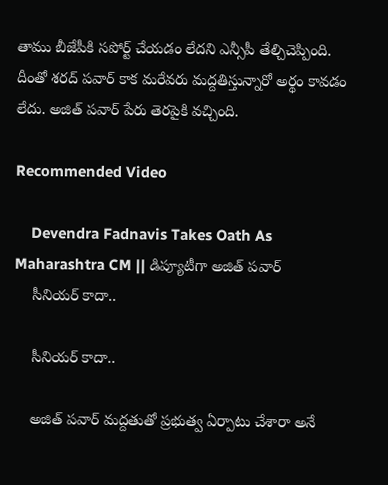తాము బీజేపీకి సపోర్ట్ చేయడం లేదని ఎన్సీపీ తేల్చిచెప్పింది. దీంతో శరద్ పవార్ కాక మరేవరు మద్దతిస్తున్నారో అర్థం కావడం లేదు. అజిత్ పవార్ పేరు తెరపైకి వచ్చింది.

Recommended Video

    Devendra Fadnavis Takes Oath As Maharashtra CM || డిప్యూటీగా అజిత్ పవార్
    సీనియర్ కాదా..

    సీనియర్ కాదా..

    అజిత్ పవార్ మద్దతుతో ప్రభుత్వ ఏర్పాటు చేశారా అనే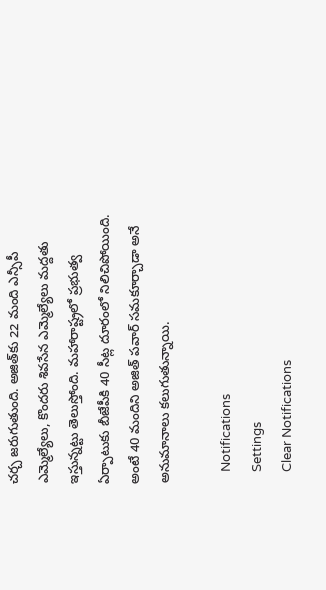చర్చ జరుగుతుంది. అజిత్‌కు 22 మంది ఎన్సీపీ ఎమ్మెల్యేలు, కొందరు శివసేన ఎమ్మెల్యేలు మద్దతు ఇస్తున్నట్టు తెలుస్తోంది. మహారాష్ట్రలో ప్రభుత్వ ఏర్పాటుకు బీజేపీకి 40 సీట్ల దూరంలో నిలిచిపోయింది. అంటే 40 మందిని అజిత్ పవార్ సమకూర్చాడా అనే అనుమానాలు కలుగుతున్నాయి.

    Notifications
    Settings
    Clear Notifications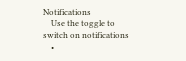Notifications
    Use the toggle to switch on notifications
    •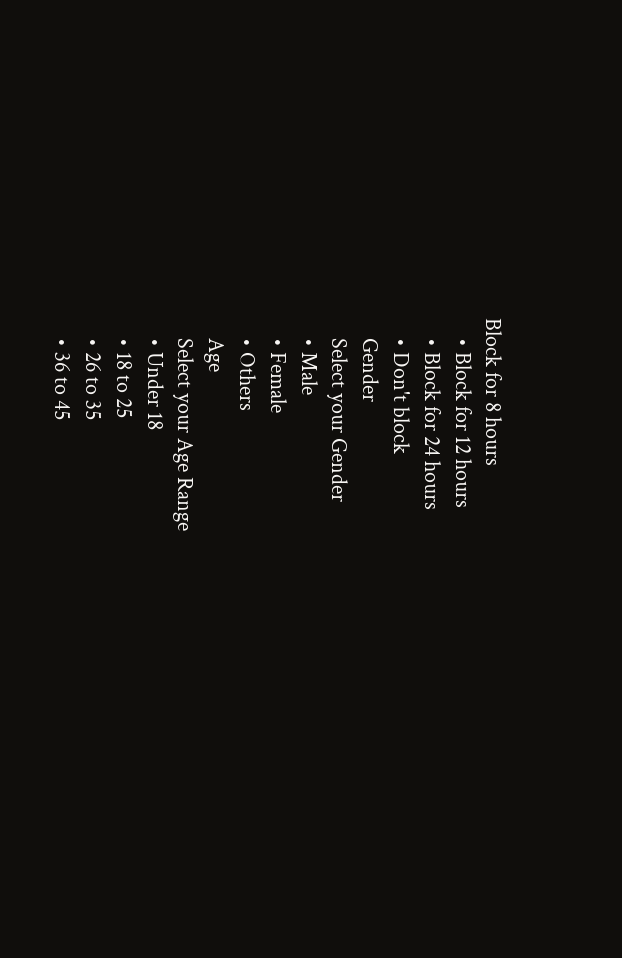Block for 8 hours
    • Block for 12 hours
    • Block for 24 hours
    • Don't block
    Gender
    Select your Gender
    • Male
    • Female
    • Others
    Age
    Select your Age Range
    • Under 18
    • 18 to 25
    • 26 to 35
    • 36 to 45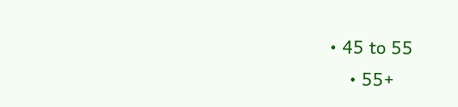• 45 to 55
    • 55+